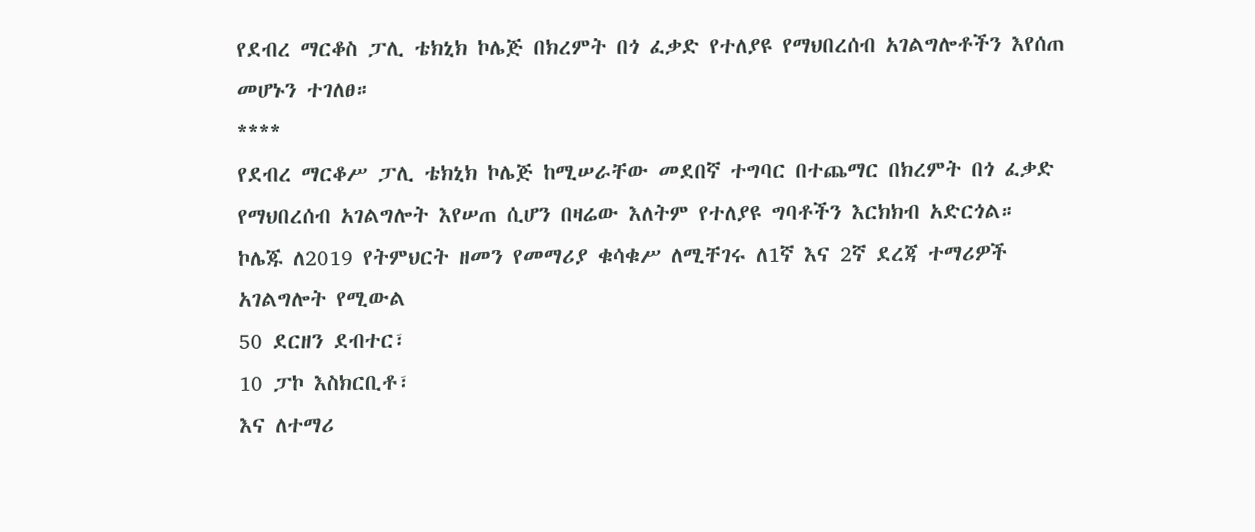የደብረ ማርቆስ ፓሊ ቴክኒክ ኮሌጅ በክረምት በጎ ፈቃድ የተለያዩ የማህበረሰብ አገልግሎቶችን እየሰጠ መሆኑን ተገለፀ።
****
የደብረ ማርቆሥ ፓሊ ቴክኒክ ኮሌጅ ከሚሠራቸው መደበኛ ተግባር በተጨማር በክረምት በጎ ፈቃድ የማህበረሰብ አገልግሎት እየሠጠ ሲሆን በዛሬው እለትም የተለያዩ ግባቶችን እርክክብ አድርጎል።
ኮሌጁ ለ2019 የትምህርት ዘመን የመማሪያ ቁሳቁሥ ለሚቸገሩ ለ1ኛ እና 2ኛ ደረጃ ተማሪዎች አገልግሎት የሚውል
50 ደርዘን ደብተር፣
10 ፓኮ እስክርቢቶ፣
እና ለተማሪ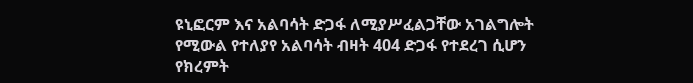ዩኒፎርም እና አልባሳት ድጋፋ ለሚያሥፈልጋቸው አገልግሎት የሚውል የተለያየ አልባሳት ብዛት 404 ድጋፋ የተደረገ ሲሆን የክረምት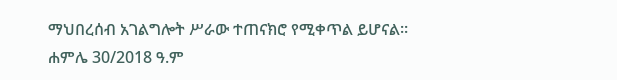ማህበረሰብ አገልግሎት ሥራው ተጠናክሮ የሚቀጥል ይሆናል።
ሐምሌ 30/2018 ዓ.ም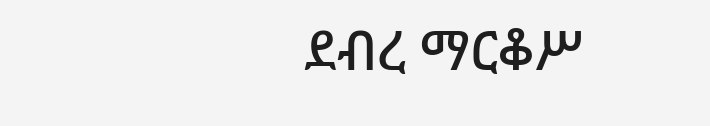ደብረ ማርቆሥ